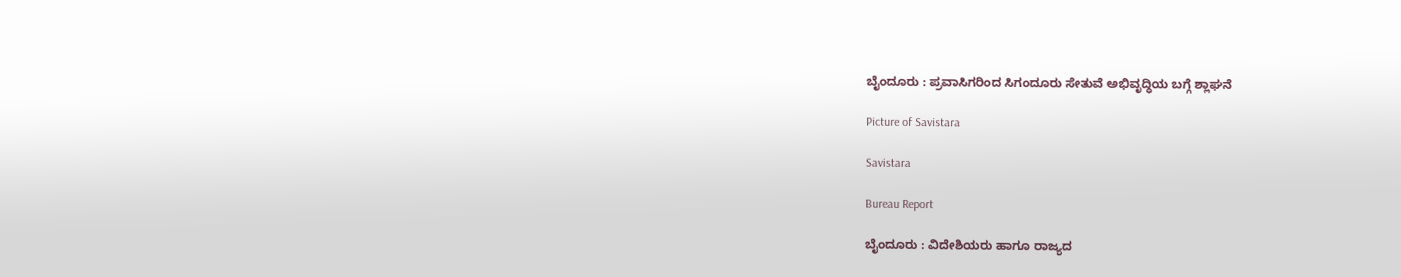ಬೈಂದೂರು : ಪ್ರವಾಸಿಗರಿಂದ ಸಿಗಂದೂರು ಸೇತುವೆ ಅಭಿವೃದ್ಧಿಯ ಬಗ್ಗೆ ಶ್ಲಾಘನೆ

Picture of Savistara

Savistara

Bureau Report

ಬೈಂದೂರು : ವಿದೇಶಿಯರು ಹಾಗೂ ರಾಜ್ಯದ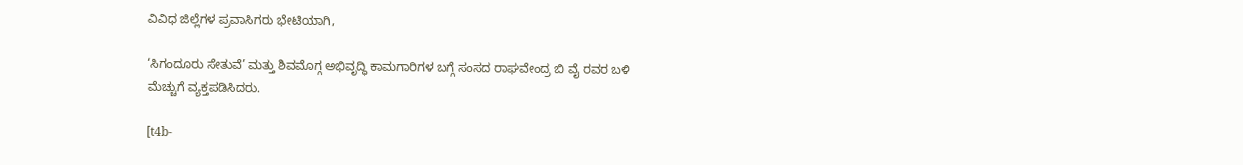ವಿವಿಧ ಜಿಲ್ಲೆಗಳ ಪ್ರವಾಸಿಗರು ಭೇಟಿಯಾಗಿ,

‘ಸಿಗಂದೂರು ಸೇತುವೆ’ ಮತ್ತು ಶಿವಮೊಗ್ಗ ಅಭಿವೃದ್ಧಿ ಕಾಮಗಾರಿಗಳ ಬಗ್ಗೆ ಸಂಸದ ರಾಘವೇಂದ್ರ ಬಿ ವೈ ರವರ ಬಳಿ ಮೆಚ್ಚುಗೆ ವ್ಯಕ್ತಪಡಿಸಿದರು.

[t4b-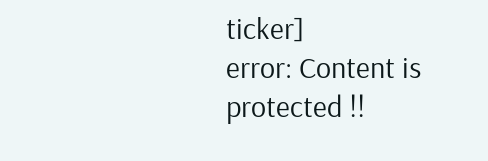ticker]
error: Content is protected !!